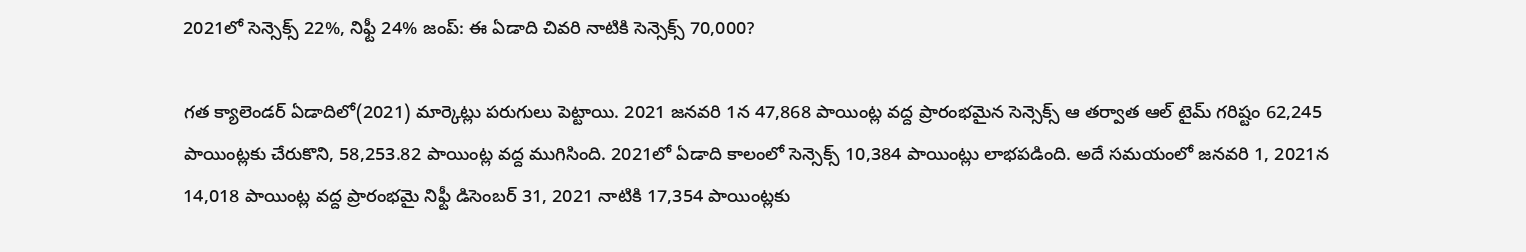2021లో సెన్సెక్స్ 22%, నిఫ్టీ 24% జంప్: ఈ ఏడాది చివరి నాటికి సెన్సెక్స్ 70,000?

గత క్యాలెండర్ ఏడాదిలో(2021) మార్కెట్లు పరుగులు పెట్టాయి. 2021 జనవరి 1న 47,868 పాయింట్ల వద్ద ప్రారంభమైన సెన్సెక్స్ ఆ తర్వాత ఆల్ టైమ్ గరిష్టం 62,245 పాయింట్లకు చేరుకొని, 58,253.82 పాయింట్ల వద్ద ముగిసింది. 2021లో ఏడాది కాలంలో సెన్సెక్స్ 10,384 పాయింట్లు లాభపడింది. అదే సమయంలో జనవరి 1, 2021న 14,018 పాయింట్ల వద్ద ప్రారంభమై నిఫ్టీ డిసెంబర్ 31, 2021 నాటికి 17,354 పాయింట్లకు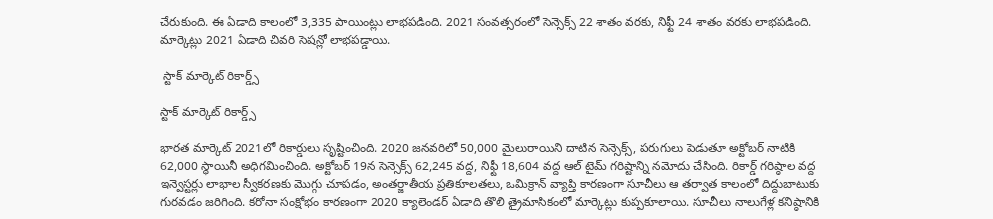చేరుకుంది. ఈ ఏడాది కాలంలో 3,335 పాయింట్లు లాభపడింది. 2021 సంవత్సరంలో సెన్సెక్స్ 22 శాతం వరకు, నిఫ్టీ 24 శాతం వరకు లాభపడింది. మార్కెట్లు 2021 ఏడాది చివరి సెషన్లో లాభపడ్డాయి.

 స్టాక్ మార్కెట్ రికార్డ్స్

స్టాక్ మార్కెట్ రికార్డ్స్

భారత మార్కెట్ 2021లో రికార్డులు సృష్టించింది. 2020 జనవరిలో 50,000 మైలురాయిని దాటిన సెన్సెక్స్, పరుగులు పెడుతూ అక్టోబర్ నాటికి 62,000 స్థాయినీ అధిగమించింది. అక్టోబర్ 19న సెన్సెక్స్ 62,245 వద్ద, నిఫ్టీ 18,604 వద్ద ఆల్ టైమ్ గరిష్టాన్ని నమోదు చేసింది. రికార్డ్ గరిష్ఠాల వద్ద ఇన్వెస్టర్లు లాభాల స్వీకరణకు మొగ్గు చూపడం, అంతర్జాతీయ ప్రతికూలతలు, ఒమిక్రాన్ వ్యాప్తి కారణంగా సూచీలు ఆ తర్వాత కాలంలో దిద్దుబాటుకు గురవడం జరిగింది. కరోనా సంక్షోభం కారణంగా 2020 క్యాలెండర్ ఏడాది తొలి త్రైమాసికంలో మార్కెట్లు కుప్పకూలాయి. సూచీలు నాలుగేళ్ల కనిష్ఠానికి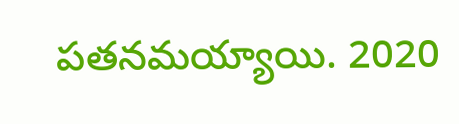పతనమయ్యాయి. 2020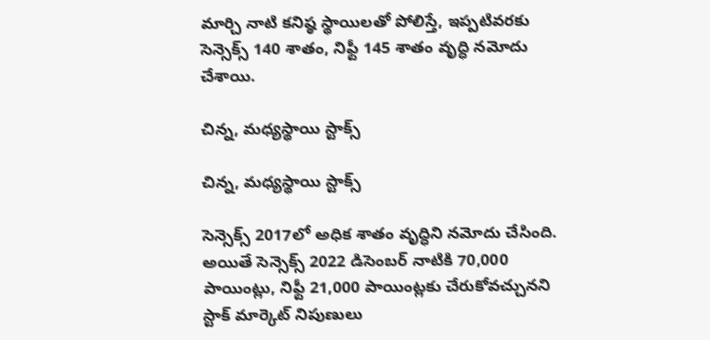మార్చి నాటి కనిష్ఠ స్థాయిలతో పోలిస్తే, ఇప్పటివరకు సెన్సెక్స్ 140 శాతం, నిఫ్టీ 145 శాతం వృద్ధి నమోదు చేశాయి.

చిన్న, మధ్యస్థాయి స్టాక్స్

చిన్న, మధ్యస్థాయి స్టాక్స్

సెన్సెక్స్ 2017లో అధిక శాతం వృద్ధిని నమోదు చేసింది. అయితే సెన్సెక్స్ 2022 డిసెంబర్ నాటికి 70,000 పాయింట్లు, నిఫ్టీ 21,000 పాయింట్లకు చేరుకోవచ్చునని స్టాక్ మార్కెట్ నిపుణులు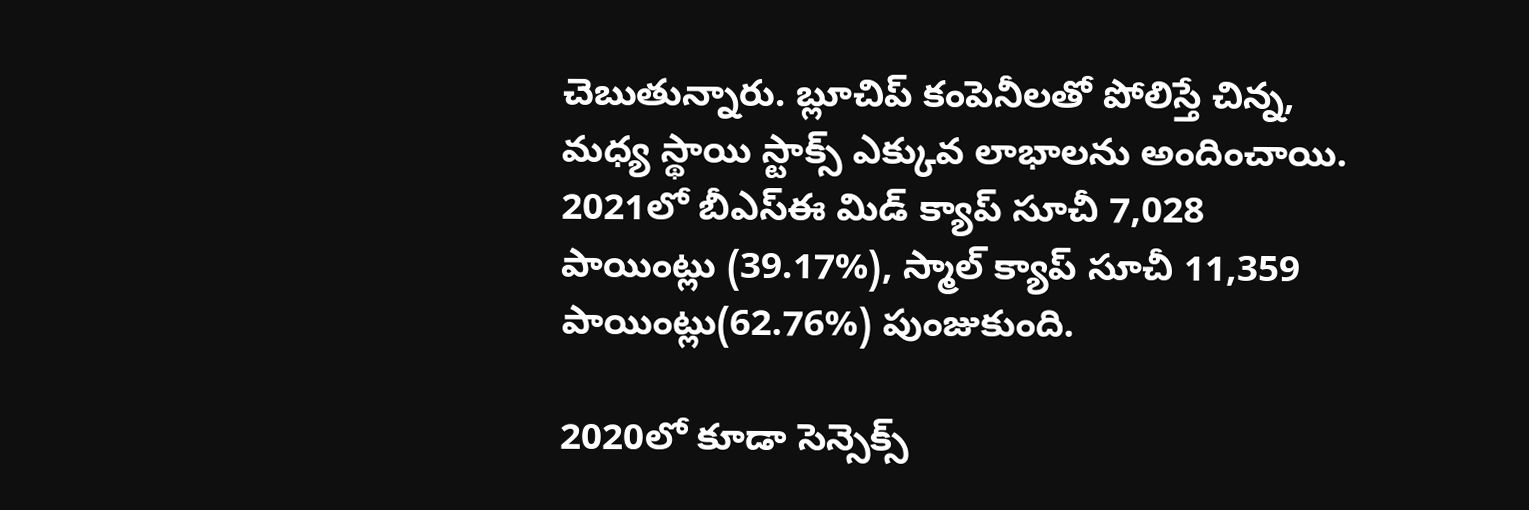చెబుతున్నారు. బ్లూచిప్ కంపెనీలతో పోలిస్తే చిన్న, మధ్య స్థాయి స్టాక్స్ ఎక్కువ లాభాలను అందించాయి. 2021లో బీఎస్ఈ మిడ్ క్యాప్ సూచీ 7,028 పాయింట్లు (39.17%), స్మాల్ క్యాప్ సూచీ 11,359 పాయింట్లు(62.76%) పుంజుకుంది.

2020లో కూడా సెన్సెక్స్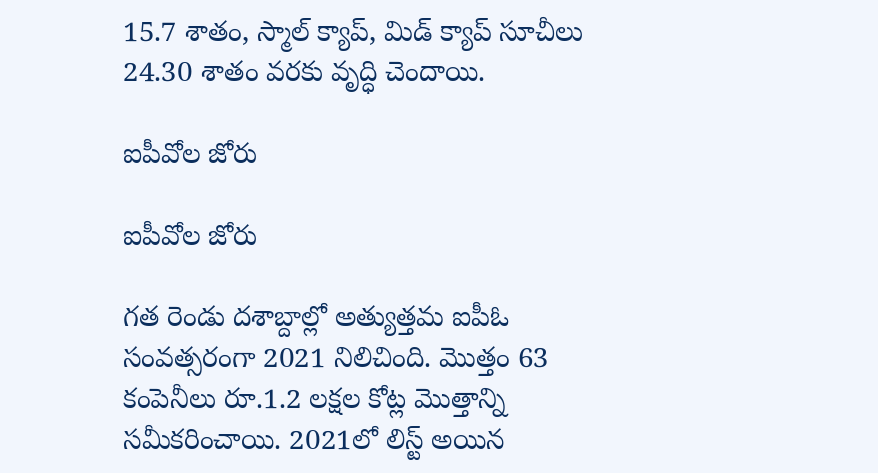15.7 శాతం, స్మాల్ క్యాప్, మిడ్ క్యాప్ సూచీలు 24.30 శాతం వరకు వృద్ధి చెందాయి.

ఐపీవోల జోరు

ఐపీవోల జోరు

గత రెండు దశాబ్దాల్లో అత్యుత్తమ ఐపీఓ సంవత్సరంగా 2021 నిలిచింది. మొత్తం 63 కంపెనీలు రూ.1.2 లక్షల కోట్ల మొత్తాన్ని సమీకరించాయి. 2021లో లిస్ట్ అయిన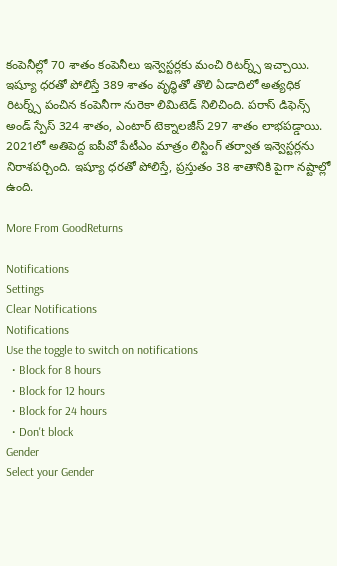కంపెనీల్లో 70 శాతం కంపెనీలు ఇన్వెస్టర్లకు మంచి రిటర్న్స్ ఇచ్చాయి. ఇష్యూ ధరతో పోలిస్తే 389 శాతం వృద్ధితో తొలి ఏడాదిలో అత్యధిక రిటర్న్స్ పంచిన కంపెనీగా నురెకా లిమిటెడ్ నిలిచింది. పరాస్ డిఫెన్స్ అండ్ స్పేస్ 324 శాతం, ఎంటార్ టెక్నాలజీస్ 297 శాతం లాభపడ్డాయి. 2021లో అతిపెద్ద ఐపీవో పేటీఎం మాత్రం లిస్టింగ్ తర్వాత ఇన్వెస్టర్లను నిరాశపర్చింది. ఇష్యూ ధరతో పోలిస్తే, ప్రస్తుతం 38 శాతానికి పైగా నష్టాల్లో ఉంది.

More From GoodReturns

Notifications
Settings
Clear Notifications
Notifications
Use the toggle to switch on notifications
  • Block for 8 hours
  • Block for 12 hours
  • Block for 24 hours
  • Don't block
Gender
Select your Gender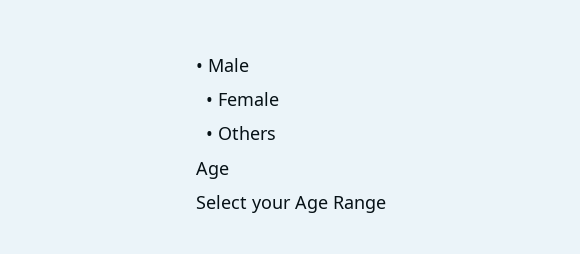• Male
  • Female
  • Others
Age
Select your Age Range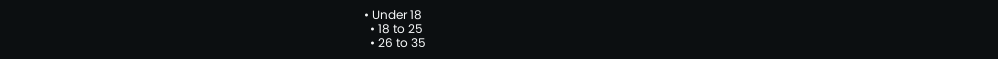• Under 18
  • 18 to 25
  • 26 to 35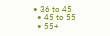• 36 to 45
  • 45 to 55
  • 55+